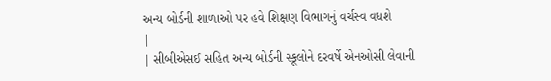અન્ય બોર્ડની શાળાઓ પર હવે શિક્ષણ વિભાગનું વર્ચસ્વ વધશે
|
| સીબીએસઈ સહિત અન્ય બોર્ડની સ્કૂલોને દરવર્ષે એનઓસી લેવાની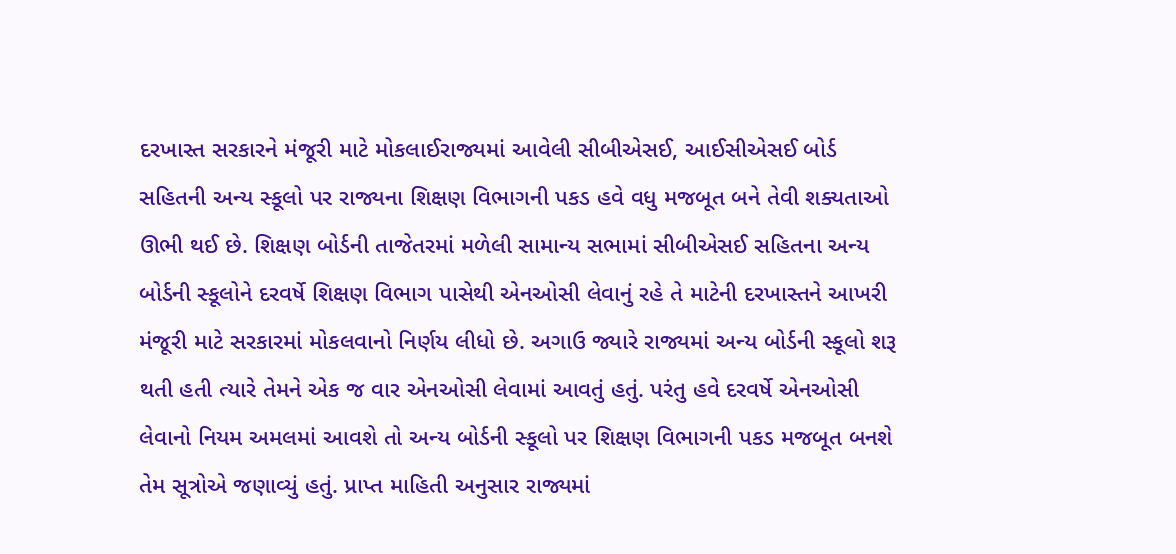દરખાસ્ત સરકારને મંજૂરી માટે મોકલાઈરાજ્યમાં આવેલી સીબીએસઈ, આઈસીએસઈ બોર્ડ સહિતની અન્ય સ્કૂલો પર રાજ્યના શિક્ષણ વિભાગની પકડ હવે વધુ મજબૂત બને તેવી શક્યતાઓ ઊભી થઈ છે. શિક્ષણ બોર્ડની તાજેતરમાં મળેલી સામાન્ય સભામાં સીબીએસઈ સહિતના અન્ય બોર્ડની સ્કૂલોને દરવર્ષે શિક્ષણ વિભાગ પાસેથી એનઓસી લેવાનું રહે તે માટેની દરખાસ્તને આખરી મંજૂરી માટે સરકારમાં મોકલવાનો નિર્ણય લીધો છે. અગાઉ જ્યારે રાજ્યમાં અન્ય બોર્ડની સ્કૂલો શરૂ થતી હતી ત્યારે તેમને એક જ વાર એનઓસી લેવામાં આવતું હતું. પરંતુ હવે દરવર્ષે એનઓસી લેવાનો નિયમ અમલમાં આવશે તો અન્ય બોર્ડની સ્કૂલો પર શિક્ષણ વિભાગની પકડ મજબૂત બનશે તેમ સૂત્રોએ જણાવ્યું હતું. પ્રાપ્ત માહિતી અનુસાર રાજ્યમાં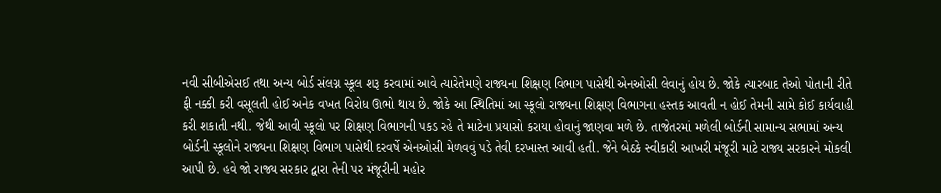નવી સીબીએસઈ તથા અન્ય બોર્ડ સંલગ્ન સ્કૂલ શરૂ કરવામાં આવે ત્યારેતેમણે રાજ્યના શિક્ષણ વિભાગ પાસેથી એનઓસી લેવાનું હોય છે. જોકે ત્યારબાદ તેઓ પોતાની રીતે ફી નક્કી કરી વસૂલતી હોઈ અનેક વખત વિરોધ ઊભો થાય છે. જોકે આ સ્થિતિમાં આ સ્કૂલો રાજ્યના શિક્ષણ વિભાગના હસ્તક આવતી ન હોઈ તેમની સામે કોઈ કાર્યવાહી કરી શકાતી નથી. જેથી આવી સ્કૂલો પર શિક્ષણ વિભાગની પકડ રહે તે માટેના પ્રયાસો કરાયા હોવાનું જાણવા મળે છે. તાજેતરમાં મળેલી બોર્ડની સામાન્ય સભામાં અન્ય બોર્ડની સ્કૂલોને રાજ્યના શિક્ષણ વિભાગ પાસેથી દરવર્ષે એનઓસી મેળવવું પડે તેવી દરખાસ્ત આવી હતી. જેને બેઠકે સ્વીકારી આખરી મંજૂરી માટે રાજ્ય સરકારને મોકલી આપી છે. હવે જો રાજ્ય સરકાર દ્વારા તેની પર મંજૂરીની મહોર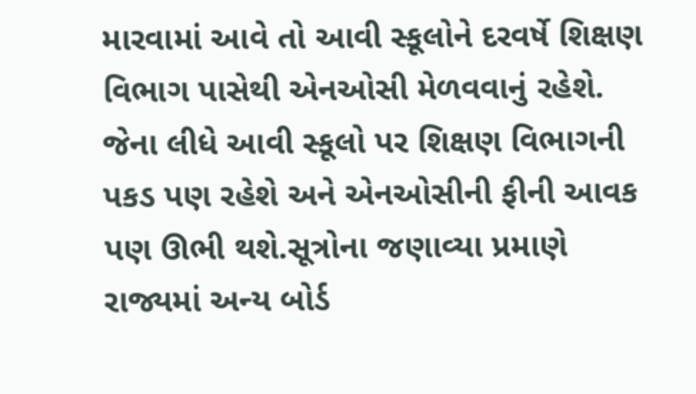મારવામાં આવે તો આવી સ્કૂલોને દરવર્ષે શિક્ષણ વિભાગ પાસેથી એનઓસી મેળવવાનું રહેશે. જેના લીધે આવી સ્કૂલો પર શિક્ષણ વિભાગની પકડ પણ રહેશે અને એનઓસીની ફીની આવક પણ ઊભી થશે.સૂત્રોના જણાવ્યા પ્રમાણે રાજ્યમાં અન્ય બોર્ડ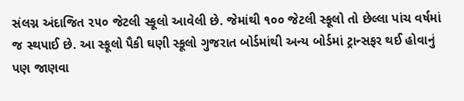સંલગ્ન અંદાજિત ૨૫૦ જેટલી સ્કૂલો આવેલી છે. જેમાંથી ૧૦૦ જેટલી સ્કૂલો તો છેલ્લા પાંચ વર્ષમાં જ સ્થપાઈ છે. આ સ્કૂલો પૈકી ઘણી સ્કૂલો ગુજરાત બોર્ડમાંથી અન્ય બોર્ડમાં ટ્રાન્સફર થઈ હોવાનું પણ જાણવા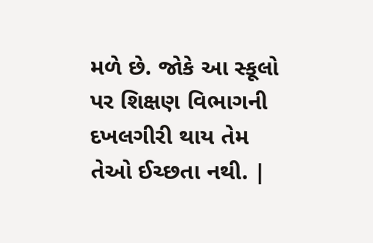મળે છે. જોકે આ સ્કૂલો પર શિક્ષણ વિભાગની દખલગીરી થાય તેમ તેઓ ઈચ્છતા નથી. |